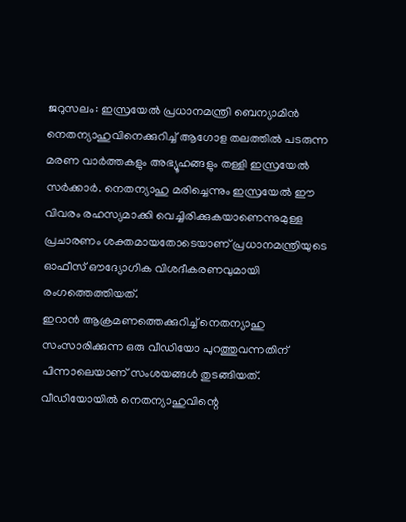ജറുസലം: ഇസ്രയേൽ പ്രധാനമന്ത്രി ബെന്യാമിൻ നെതന്യാഹുവിനെക്കുറിച്ച് ആഗോള തലത്തിൽ പടരുന്ന മരണ വാർത്തകളും അഭ്യൂഹങ്ങളും തള്ളി ഇസ്രയേൽ സർക്കാർ. നെതന്യാഹു മരിച്ചെന്നും ഇസ്രയേൽ ഈ വിവരം രഹസ്യമാക്കി വെച്ചിരിക്കുകയാണെന്നുമുള്ള പ്രചാരണം ശക്തമായതോടെയാണ് പ്രധാനമന്ത്രിയുടെ ഓഫീസ് ഔദ്യോഗിക വിശദീകരണവുമായി രംഗത്തെത്തിയത്.
ഇറാൻ ആക്രമണത്തെക്കുറിച്ച് നെതന്യാഹു സംസാരിക്കുന്ന ഒരു വീഡിയോ പുറത്തുവന്നതിന് പിന്നാലെയാണ് സംശയങ്ങൾ തുടങ്ങിയത്. വീഡിയോയിൽ നെതന്യാഹുവിന്റെ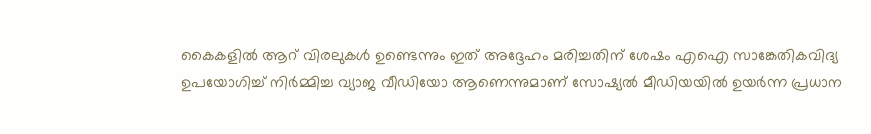കൈകളിൽ ആറ് വിരലുകൾ ഉണ്ടെന്നും ഇത് അദ്ദേഹം മരിച്ചതിന് ശേഷം എഐ സാങ്കേതികവിദ്യ ഉപയോഗിച്ച് നിർമ്മിച്ച വ്യാജ വീഡിയോ ആണെന്നുമാണ് സോഷ്യൽ മീഡിയയിൽ ഉയർന്ന പ്രധാന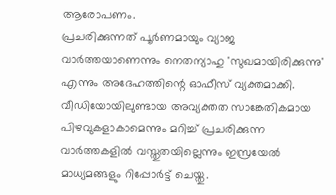ആരോപണം.
പ്രചരിക്കുന്നത് പൂർണമായും വ്യാജ വാർത്തയാണെന്നും നെതന്യാഹു 'സുഖമായിരിക്കുന്നു' എന്നും അദേഹത്തിന്റെ ഓഫീസ് വ്യക്തമാക്കി. വീഡിയോയിലുണ്ടായ അവ്യക്തത സാങ്കേതികമായ പിഴവുകളാകാമെന്നും മറിച്ച് പ്രചരിക്കുന്ന വാർത്തകളിൽ വസ്തുതയില്ലെന്നും ഇസ്രയേൽ മാധ്യമങ്ങളും റിപ്പോർട്ട് ചെയ്തു.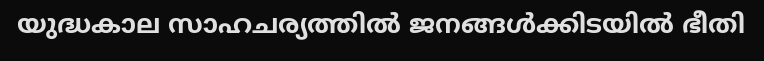യുദ്ധകാല സാഹചര്യത്തിൽ ജനങ്ങൾക്കിടയിൽ ഭീതി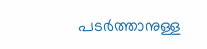പടർത്താനുള്ള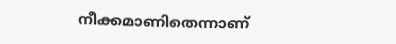നീക്കമാണിതെന്നാണ്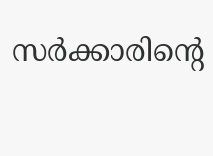സർക്കാരിന്റെ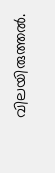വിലയിരുത്തൽ.